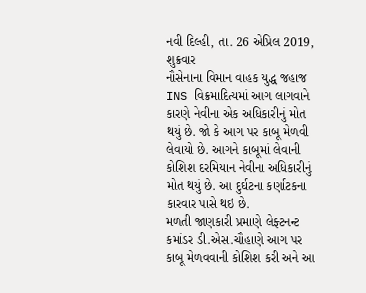નવી દિલ્હી, તા. 26 એપ્રિલ 2019, શુક્રવાર
નૌસેનાના વિમાન વાહક યુદ્ધ જહાજ INS વિક્રમાદિત્યમાં આગ લાગવાને કારણે નેવીના એક અધિકારીનું મોત થયું છે. જો કે આગ પર કાબૂ મેળવી લેવાયો છે. આગને કાબૂમાં લેવાની કોશિશ દરમિયાન નેવીના અધિકારીનું મોત થયું છે. આ દુર્ઘટના કર્ણાટકના કારવાર પાસે થઇ છે.
મળતી જાણકારી પ્રમાણે લેફ્ટનન્ટ કમાંડર ડી.એસ.ચૌહાણે આગ પર કાબૂ મેળવવાની કોશિશ કરી અને આ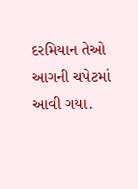દરમિયાન તેઓ આગની ચપેટમાં આવી ગયા.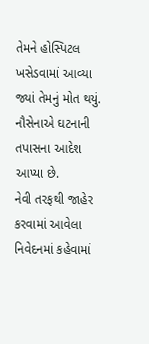તેમને હોસ્પિટલ ખસેડવામાં આવ્યા જ્યાં તેમનું મોત થયું. નૌસેનાએ ઘટનાની તપાસના આદેશ આપ્યા છે.
નેવી તરફથી જાહેર કરવામાં આવેલા નિવેદનમાં કહેવામાં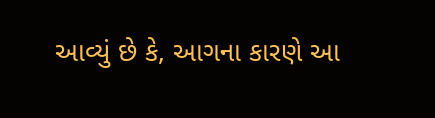આવ્યું છે કે, આગના કારણે આ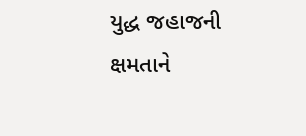યુદ્ધ જહાજની ક્ષમતાને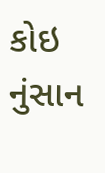કોઇ નુંસાન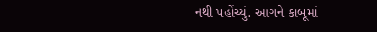નથી પહોંચ્યું. આગને કાબૂમાં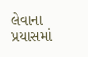લેવાના પ્રયાસમાં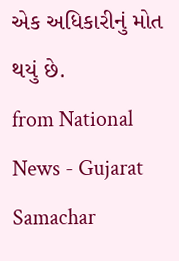એક અધિકારીનું મોત થયું છે.
from National News - Gujarat Samachar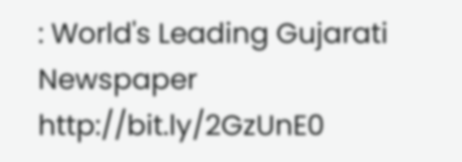: World's Leading Gujarati Newspaper http://bit.ly/2GzUnE0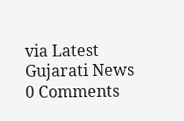via Latest Gujarati News
0 Comments